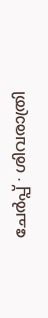ചേർപ്പ് ∙ ശിവരാത്രി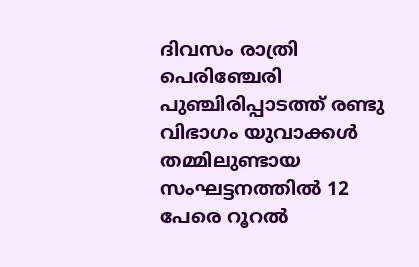ദിവസം രാത്രി പെരിഞ്ചേരി പുഞ്ചിരിപ്പാടത്ത് രണ്ടു വിഭാഗം യുവാക്കൾ തമ്മിലുണ്ടായ സംഘട്ടനത്തിൽ 12 പേരെ റൂറൽ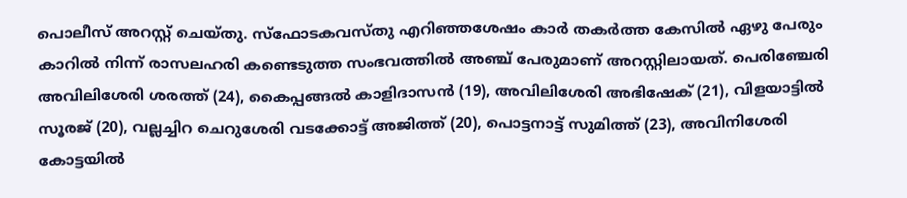പൊലീസ് അറസ്റ്റ് ചെയ്തു. സ്ഫോടകവസ്തു എറിഞ്ഞശേഷം കാർ തകർത്ത കേസിൽ ഏഴു പേരും കാറിൽ നിന്ന് രാസലഹരി കണ്ടെടുത്ത സംഭവത്തിൽ അഞ്ച് പേരുമാണ് അറസ്റ്റിലായത്. പെരിഞ്ചേരി അവിലിശേരി ശരത്ത് (24), കൈപ്പങ്ങൽ കാളിദാസൻ (19), അവിലിശേരി അഭിഷേക് (21), വിളയാട്ടിൽ സൂരജ് (20), വല്ലച്ചിറ ചെറുശേരി വടക്കോട്ട് അജിത്ത് (20), പൊട്ടനാട്ട് സുമിത്ത് (23), അവിനിശേരി കോട്ടയിൽ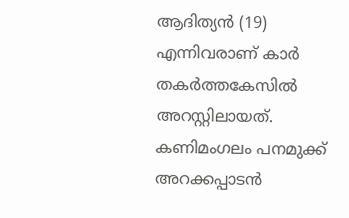ആദിത്യൻ (19) എന്നിവരാണ് കാർ തകർത്തകേസിൽ അറസ്റ്റിലായത്.
കണിമംഗലം പനമുക്ക് അറക്കപ്പാടൻ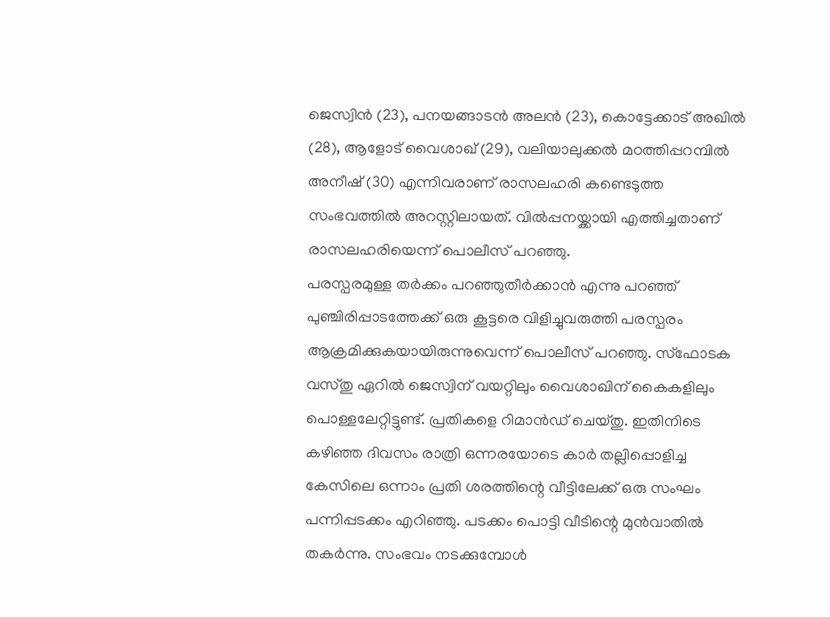ജെസ്വിൻ (23), പനയങ്ങാടൻ അലൻ (23), കൊട്ടേക്കാട് അഖിൽ (28), ആളോട് വൈശാഖ് (29), വലിയാലുക്കൽ മഠത്തിപ്പറമ്പിൽ അനീഷ് (30) എന്നിവരാണ് രാസലഹരി കണ്ടെടുത്ത സംഭവത്തിൽ അറസ്റ്റിലായത്. വിൽപ്പനയ്ക്കായി എത്തിച്ചതാണ് രാസലഹരിയെന്ന് പൊലീസ് പറഞ്ഞു.
പരസ്പരമുള്ള തർക്കം പറഞ്ഞുതീർക്കാൻ എന്നു പറഞ്ഞ് പുഞ്ചിരിപ്പാടത്തേക്ക് ഒരു കൂട്ടരെ വിളിച്ചുവരുത്തി പരസ്പരം ആക്രമിക്കുകയായിരുന്നുവെന്ന് പൊലീസ് പറഞ്ഞു. സ്ഫോടക വസ്തു ഏറിൽ ജെസ്വിന് വയറ്റിലും വൈശാഖിന് കൈകളിലും പൊള്ളലേറ്റിട്ടുണ്ട്. പ്രതികളെ റിമാൻഡ് ചെയ്തു. ഇതിനിടെ കഴിഞ്ഞ ദിവസം രാത്രി ഒന്നരയോടെ കാർ തല്ലിപ്പൊളിച്ച കേസിലെ ഒന്നാം പ്രതി ശരത്തിന്റെ വീട്ടിലേക്ക് ഒരു സംഘം പന്നിപ്പടക്കം എറിഞ്ഞു. പടക്കം പൊട്ടി വീടിന്റെ മുൻവാതിൽ തകർന്നു. സംഭവം നടക്കുമ്പോൾ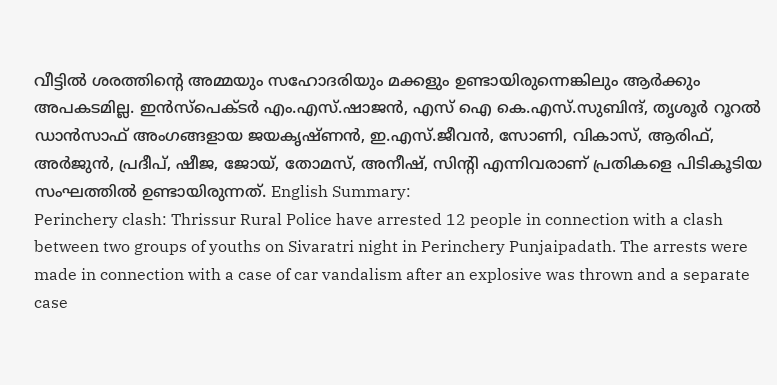വീട്ടിൽ ശരത്തിന്റെ അമ്മയും സഹോദരിയും മക്കളും ഉണ്ടായിരുന്നെങ്കിലും ആർക്കും അപകടമില്ല. ഇൻസ്പെക്ടർ എം.എസ്.ഷാജൻ, എസ് ഐ കെ.എസ്.സുബിന്ദ്, തൃശൂർ റൂറൽ ഡാൻസാഫ് അംഗങ്ങളായ ജയകൃഷ്ണൻ, ഇ.എസ്.ജീവൻ, സോണി, വികാസ്, ആരിഫ്, അർജുൻ, പ്രദീപ്, ഷീജ, ജോയ്, തോമസ്, അനീഷ്, സിന്റി എന്നിവരാണ് പ്രതികളെ പിടികൂടിയ സംഘത്തിൽ ഉണ്ടായിരുന്നത്. English Summary:
Perinchery clash: Thrissur Rural Police have arrested 12 people in connection with a clash between two groups of youths on Sivaratri night in Perinchery Punjaipadath. The arrests were made in connection with a case of car vandalism after an explosive was thrown and a separate case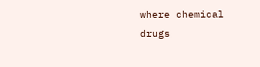where chemical drugs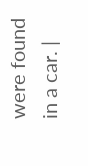were found in a car. |